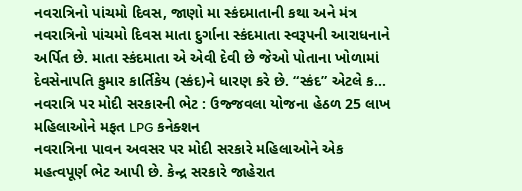નવરાત્રિનો પાંચમો દિવસ, જાણો મા સ્કંદમાતાની કથા અને મંત્ર
નવરાત્રિનો પાંચમો દિવસ માતા દુર્ગાના સ્કંદમાતા સ્વરૂપની આરાધનાને અર્પિત છે. માતા સ્કંદમાતા એ એવી દેવી છે જેઓ પોતાના ખોળામાં દેવસેનાપતિ કુમાર કાર્તિકેય (સ્કંદ)ને ધારણ કરે છે. “સ્કંદ” એટલે ક...
નવરાત્રિ પર મોદી સરકારની ભેટ : ઉજ્જવલા યોજના હેઠળ 25 લાખ મહિલાઓને મફત LPG કનેક્શન
નવરાત્રિના પાવન અવસર પર મોદી સરકારે મહિલાઓને એક મહત્વપૂર્ણ ભેટ આપી છે. કેન્દ્ર સરકારે જાહેરાત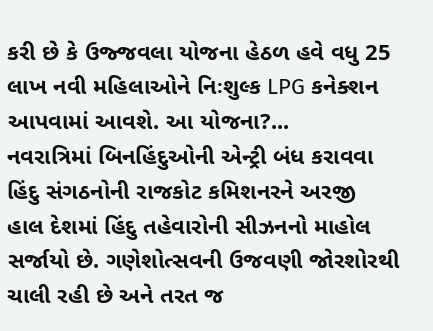કરી છે કે ઉજ્જવલા યોજના હેઠળ હવે વધુ 25 લાખ નવી મહિલાઓને નિઃશુલ્ક LPG કનેક્શન આપવામાં આવશે. આ યોજના?...
નવરાત્રિમાં બિનહિંદુઓની એન્ટ્રી બંધ કરાવવા હિંદુ સંગઠનોની રાજકોટ કમિશનરને અરજી
હાલ દેશમાં હિંદુ તહેવારોની સીઝનનો માહોલ સર્જાયો છે. ગણેશોત્સવની ઉજવણી જોરશોરથી ચાલી રહી છે અને તરત જ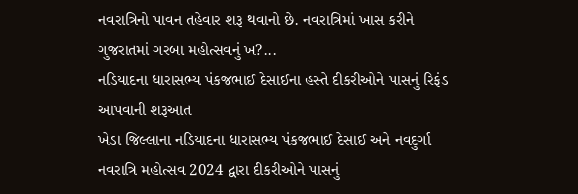નવરાત્રિનો પાવન તહેવાર શરૂ થવાનો છે. નવરાત્રિમાં ખાસ કરીને ગુજરાતમાં ગરબા મહોત્સવનું ખ?...
નડિયાદના ધારાસભ્ય પંકજભાઈ દેસાઈના હસ્તે દીકરીઓને પાસનું રિફંડ આપવાની શરૂઆત
ખેડા જિલ્લાના નડિયાદના ધારાસભ્ય પંકજભાઈ દેસાઈ અને નવદુર્ગા નવરાત્રિ મહોત્સવ 2024 દ્વારા દીકરીઓને પાસનું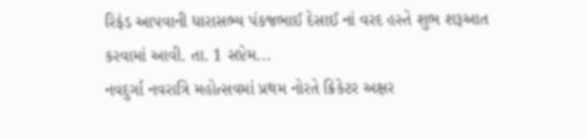રિફંડ આપવાની ધારાસભ્ય પંકજભાઈ દેસાઈ નાં વરદ હસ્તે શુભ શરૂઆત કરવામાં આવી. તા. 1 સપ્ટેમ...
નવદુર્ગા નવરાત્રિ મહોત્સવમાં પ્રથમ નોરતે ક્રિકેટર અક્ષર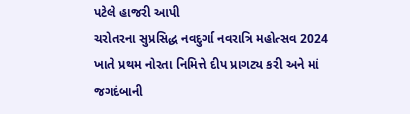પટેલે હાજરી આપી
ચરોતરના સુપ્રસિદ્ધ નવદુર્ગા નવરાત્રિ મહોત્સવ 2024 ખાતે પ્રથમ નોરતા નિમિત્તે દીપ પ્રાગટ્ય કરી અને માં જગદંબાની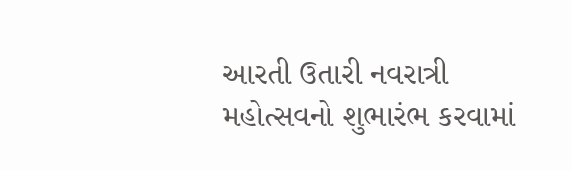આરતી ઉતારી નવરાત્રી મહોત્સવનો શુભારંભ કરવામાં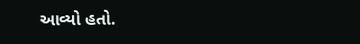આવ્યો હતો.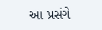આ પ્રસંગે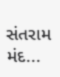સંતરામ મંદ...